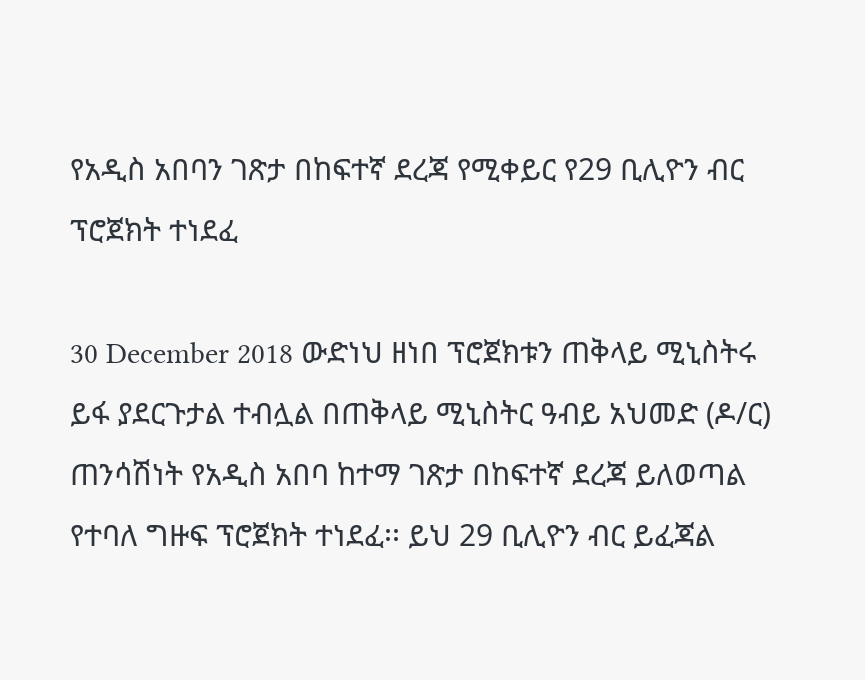የአዲስ አበባን ገጽታ በከፍተኛ ደረጃ የሚቀይር የ29 ቢሊዮን ብር ፕሮጀክት ተነደፈ

30 December 2018 ውድነህ ዘነበ ፕሮጀክቱን ጠቅላይ ሚኒስትሩ ይፋ ያደርጉታል ተብሏል በጠቅላይ ሚኒስትር ዓብይ አህመድ (ዶ/ር) ጠንሳሽነት የአዲስ አበባ ከተማ ገጽታ በከፍተኛ ደረጃ ይለወጣል የተባለ ግዙፍ ፕሮጀክት ተነደፈ፡፡ ይህ 29 ቢሊዮን ብር ይፈጃል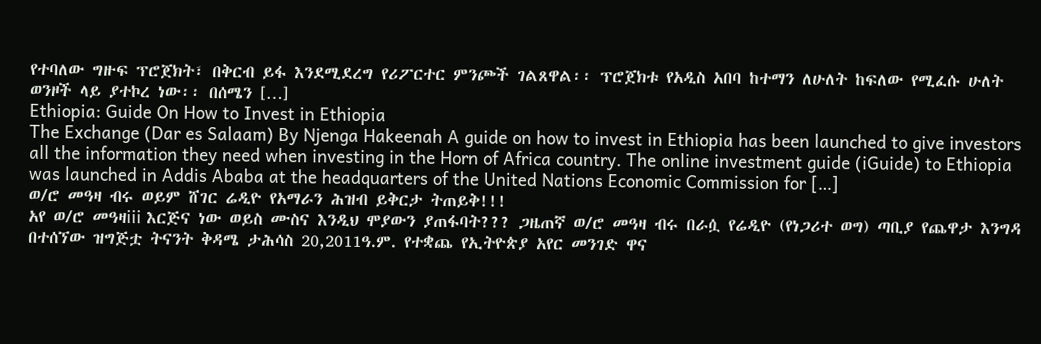የተባለው ግዙፍ ፕሮጀክት፣ በቅርብ ይፋ እንደሚደረግ የሪፖርተር ምንጮች ገልጸዋል፡፡ ፕሮጀክቱ የአዲስ አበባ ከተማን ለሁለት ከፍለው የሚፈሱ ሁለት ወንዞች ላይ ያተኮረ ነው፡፡ በሰሜን […]
Ethiopia: Guide On How to Invest in Ethiopia
The Exchange (Dar es Salaam) By Njenga Hakeenah A guide on how to invest in Ethiopia has been launched to give investors all the information they need when investing in the Horn of Africa country. The online investment guide (iGuide) to Ethiopia was launched in Addis Ababa at the headquarters of the United Nations Economic Commission for […]
ወ/ሮ መዓዛ ብሩ ወይም ሸገር ሬዲዮ የአማራን ሕዝብ ይቅርታ ትጠይቅ!!!
አየ ወ/ሮ መዓዛiii እርጅና ነው ወይስ ሙስና እንዲህ ሞያውን ያጠፋባት??? ጋዜጠኛ ወ/ሮ መዓዛ ብሩ በራሷ የሬዲዮ (የነጋሪተ ወግ) ጣቢያ የጨዋታ እንግዳ በተሰኘው ዝግጅቷ ትናንት ቅዳሜ ታሕሳስ 20,2011ዓ.ም. የተቋጨ የኢትዮጵያ አየር መንገድ ዋና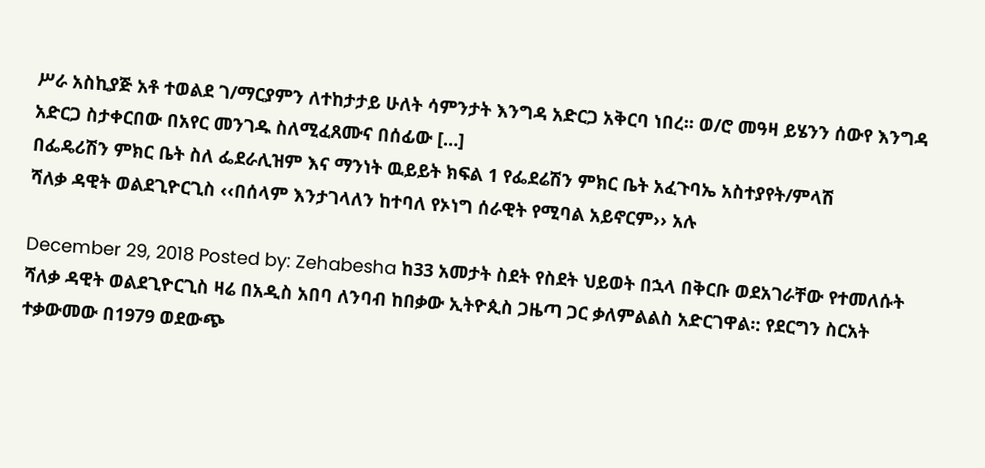ሥራ አስኪያጅ አቶ ተወልደ ገ/ማርያምን ለተከታታይ ሁለት ሳምንታት እንግዳ አድርጋ አቅርባ ነበረ፡፡ ወ/ሮ መዓዛ ይሄንን ሰውየ እንግዳ አድርጋ ስታቀርበው በአየር መንገዱ ስለሚፈጸሙና በሰፊው […]
በፌዴሪሽን ምክር ቤት ስለ ፌደራሊዝም እና ማንነት ዉይይት ክፍል 1 የፌደሬሽን ምክር ቤት አፈጉባኤ አስተያየት/ምላሽ
ሻለቃ ዳዊት ወልደጊዮርጊስ ‹‹በሰላም እንታገላለን ከተባለ የኦነግ ሰራዊት የሚባል አይኖርም›› አሉ

December 29, 2018 Posted by: Zehabesha ከ33 አመታት ስደት የስደት ህይወት በኋላ በቅርቡ ወደአገራቸው የተመለሱት ሻለቃ ዳዊት ወልደጊዮርጊስ ዛሬ በአዲስ አበባ ለንባብ ከበቃው ኢትዮጲስ ጋዜጣ ጋር ቃለምልልስ አድርገዋል፡: የደርግን ስርአት ተቃውመው በ1979 ወደውጭ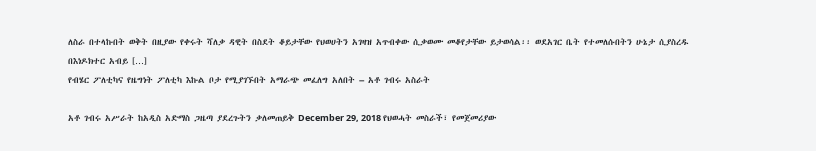ለስራ በተላኩበት ወቅት በዚያው የቀሩት ሻለቃ ዳዊት በስደት ቆይታቸው የህወሀትን አገዛዝ አጥብቀው ሲቃወሙ መቆየታቸው ይታወሳል፡፡ ወደአገር ቤት የተመለሱበትን ሁኔታ ሲያስረዱ በእነዶክተር አብይ […]
የብሄር ፖለቲካና የዜግነት ፖለቲካ እኩል ቦታ የሚያገኙበት አማራጭ መፈለግ አለበት – አቶ ገብሩ አስራት

አቶ ገብሩ አሥራት ከአዲስ አድማስ ጋዜጣ ያደረጉትን ቃለመጠይቅ December 29, 2018 የህወሓት መስራች፣ የመጀመሪያው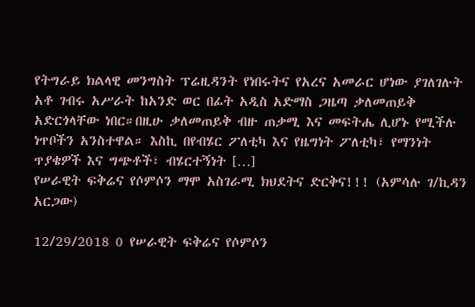የትግራይ ክልላዊ መንግስት ፕሬዚዳንት የነበሩትና የአረና አመራር ሆነው ያገለገሉት አቶ ገብሩ አሥራት ከአንድ ወር በፊት አዲስ አድማስ ጋዜጣ ቃለመጠይቅ አድርጎላቸው ነበር።በዚሁ ቃለመጠይቅ ብዙ ጠቃሚ እና መፍትሔ ሊሆኑ የሚችሉ ነጥቦችን አንስተዋል። እስኪ በየብሄር ፖለቲካ እና የዜግነት ፖለቲካ፣ የማንነት ጥያቄዎች እና ግጭቶች፣ ብሄርተኝነት […]
የሠራዊት ፍቅሬና የሶምሶን ማሞ አስገራሚ ክህደትና ድርቅና!!! (አምሳሉ ገ/ኪዳን አርጋው)

12/29/2018 0 የሠራዊት ፍቅሬና የሶምሶን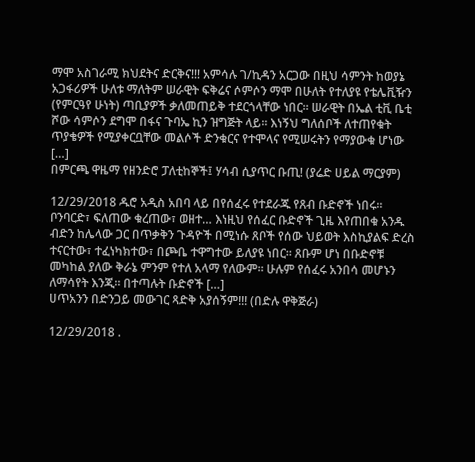ማሞ አስገራሚ ክህደትና ድርቅና!!! አምሳሉ ገ/ኪዳን አርጋው በዚህ ሳምንት ከወያኔ አጋፋሪዎች ሁለቱ ማለትም ሠራዊት ፍቅሬና ሶምሶን ማሞ በሁለት የተለያዩ የቴሌቪዥን (የምርዓየ ሁነት) ጣቢያዎች ቃለመጠይቅ ተደርጎላቸው ነበር፡፡ ሠራዊት በኤል ቲቪ ቤቲ ሾው ሳምሶን ደግሞ በፋና ጉባኤ ኪን ዝግጅት ላይ፡፡ እነኝህ ግለሰቦች ለተጠየቁት ጥያቄዎች የሚያቀርቧቸው መልሶች ድንቁርና የተሞላና የሚሠሩትን የማያውቁ ሆነው […]
በምርጫ ዋዜማ የዘንድሮ ፓለቲከኞች፤ ሃሳብ ሲያጥር ቡጢ! (ያሬድ ሀይል ማርያም)

12/29/2018 ዱሮ አዲስ አበባ ላይ በየሰፈሩ የተደራጁ የጸብ ቡድኖች ነበሩ። ቦንባርድ፣ ፍለጠው ቁረጠው፣ ወዘተ… እነዚህ የሰፈር ቡድኖች ጊዜ እየጠበቁ አንዱ ብድን ከሌላው ጋር በጥቃቅን ጉዳዮች በሚነሱ ጸቦች የሰው ህይወት እስኪያልፍ ድረስ ተናርተው፣ ተፈነካክተው፣ በጮቤ ተዋግተው ይለያዩ ነበር። ጸቡም ሆነ በቡድኖቹ መካከል ያለው ቅራኔ ምንም የተለ አላማ የለውም። ሁሉም የሰፈሩ አንበሳ መሆኑን ለማሳየት እንጂ። በተጣሉት ቡድኖች […]
ሀጥአንን በድንጋይ መውገር ጻድቅ አያሰኝም!!! (በድሉ ዋቅጅራ)

12/29/2018 .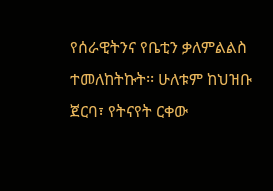የሰራዊትንና የቤቲን ቃለምልልስ ተመለከትኩት፡፡ ሁለቱም ከህዝቡ ጀርባ፣ የትናየት ርቀው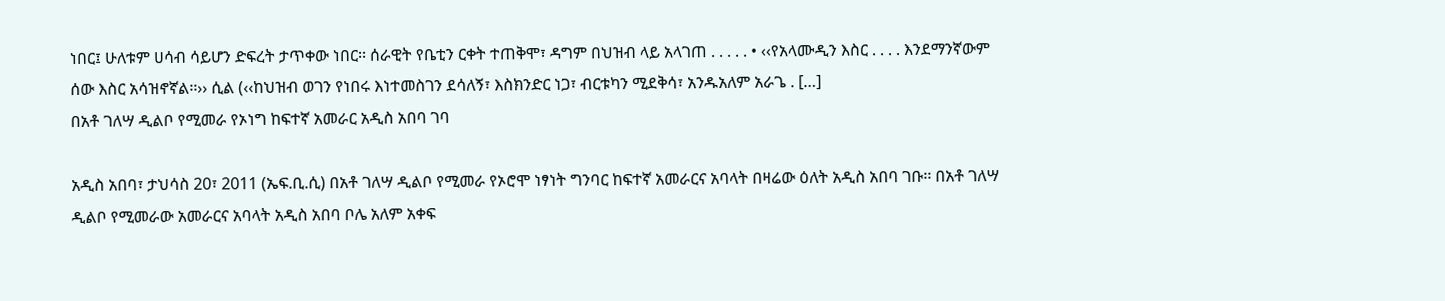ነበር፤ ሁለቱም ሀሳብ ሳይሆን ድፍረት ታጥቀው ነበር፡፡ ሰራዊት የቤቲን ርቀት ተጠቅሞ፣ ዳግም በህዝብ ላይ አላገጠ . . . . . • ‹‹የአላሙዲን እስር . . . . እንደማንኛውም ሰው እስር አሳዝኖኛል፡፡›› ሲል (‹‹ከህዝብ ወገን የነበሩ እነተመስገን ደሳለኝ፣ እስክንድር ነጋ፣ ብርቱካን ሚደቅሳ፣ አንዱአለም አራጌ . […]
በአቶ ገለሣ ዲልቦ የሚመራ የኦነግ ከፍተኛ አመራር አዲስ አበባ ገባ

አዲስ አበባ፣ ታህሳስ 20፣ 2011 (ኤፍ.ቢ.ሲ) በአቶ ገለሣ ዲልቦ የሚመራ የኦሮሞ ነፃነት ግንባር ከፍተኛ አመራርና አባላት በዛሬው ዕለት አዲስ አበባ ገቡ፡፡ በአቶ ገለሣ ዲልቦ የሚመራው አመራርና አባላት አዲስ አበባ ቦሌ አለም አቀፍ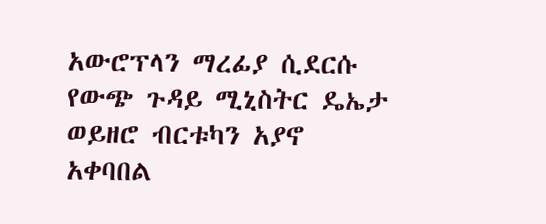አውሮፕላን ማረፊያ ሲደርሱ የውጭ ጉዳይ ሚኒስትር ዴኤታ ወይዘሮ ብርቱካን አያኖ አቀባበል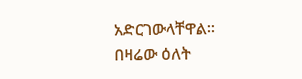አድርገውላቸዋል፡፡ በዛሬው ዕለት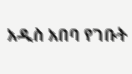አዲስ አበባ የገቡት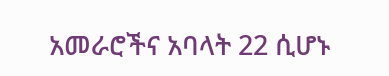አመራሮችና አባላት 22 ሲሆኑ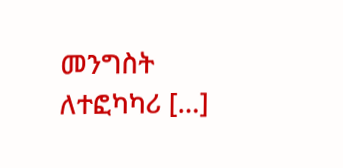መንግስት ለተፎካካሪ […]